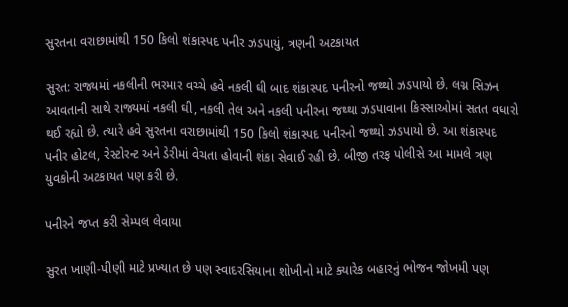સુરતના વરાછામાંથી 150 કિલો શંકાસ્પદ પનીર ઝડપાયું, ત્રણની અટકાયત

સુરત: રાજ્યમાં નકલીની ભરમાર વચ્ચે હવે નકલી ઘી બાદ શંકાસ્પદ પનીરનો જથ્થો ઝડપાયો છે. લગ્ન સિઝન આવતાની સાથે રાજ્યમાં નકલી ઘી, નકલી તેલ અને નકલી પનીરના જથ્થા ઝડપાવાના કિસ્સાઓમાં સતત વધારો થઈ રહ્યો છે. ત્યારે હવે સુરતના વરાછામાંથી 150 કિલો શંકાસ્પદ પનીરનો જથ્થો ઝડપાયો છે. આ શંકાસ્પદ પનીર હોટલ, રેસ્ટોરન્ટ અને ડેરીમાં વેચતા હોવાની શંકા સેવાઈ રહી છે. બીજી તરફ પોલીસે આ મામલે ત્રણ યુવકોની અટકાયત પણ કરી છે.

પનીરને જપ્ત કરી સેમ્પલ લેવાયા

સુરત ખાણી-પીણી માટે પ્રખ્યાત છે પણ સ્વાદરસિયાના શોખીનો માટે ક્યારેક બહારનું ભોજન જોખમી પણ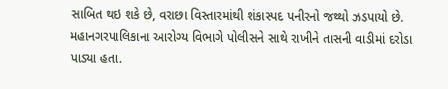સાબિત થઇ શકે છે, વરાછા વિસ્તારમાંથી શંકાસ્પદ પનીરનો જથ્થો ઝડપાયો છે. મહાનગરપાલિકાના આરોગ્ય વિભાગે પોલીસને સાથે રાખીને તાસની વાડીમાં દરોડા પાડ્યા હતા.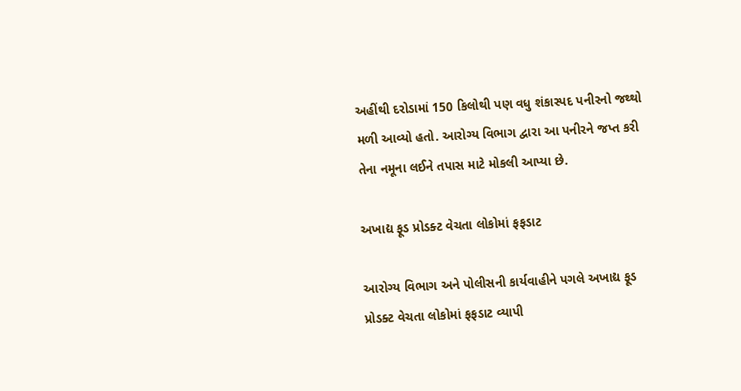અહીંથી દરોડામાં 150 કિલોથી પણ વધુ શંકાસ્પદ પનીરનો જથ્થો મળી આવ્યો હતો. આરોગ્ય વિભાગ દ્વારા આ પનીરને જપ્ત કરી તેના નમૂના લઈને તપાસ માટે મોકલી આપ્યા છે.

અખાદ્ય ફૂડ પ્રોડક્ટ વેચતા લોકોમાં ફફડાટ

આરોગ્ય વિભાગ અને પોલીસની કાર્યવાહીને પગલે અખાદ્ય ફૂડ પ્રોડક્ટ વેચતા લોકોમાં ફફડાટ વ્યાપી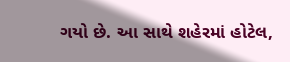ગયો છે. આ સાથે શહેરમાં હોટેલ,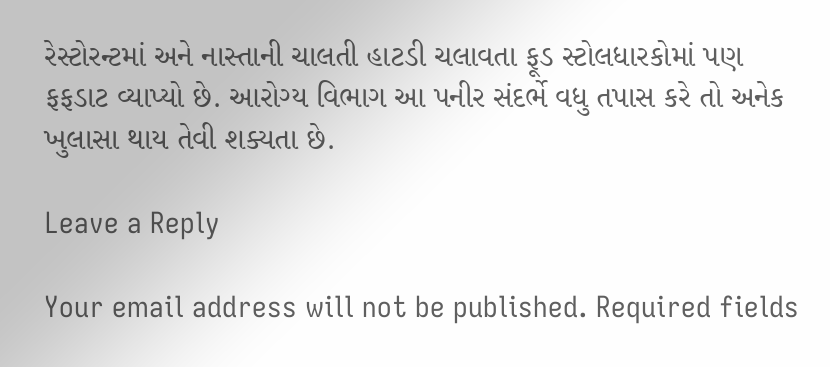રેસ્ટોરન્ટમાં અને નાસ્તાની ચાલતી હાટડી ચલાવતા ફૂડ સ્ટોલધારકોમાં પણ ફફડાટ વ્યાપ્યો છે. આરોગ્ય વિભાગ આ પનીર સંદર્ભે વધુ તપાસ કરે તો અનેક ખુલાસા થાય તેવી શક્યતા છે.

Leave a Reply

Your email address will not be published. Required fields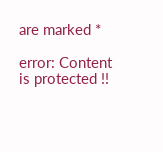are marked *

error: Content is protected !!